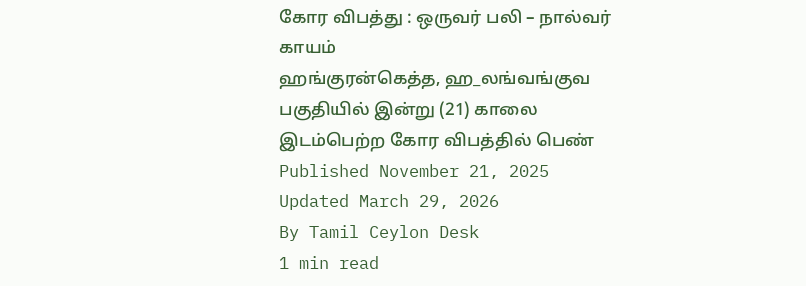கோர விபத்து : ஒருவர் பலி – நால்வர் காயம்
ஹங்குரன்கெத்த, ஹ_லங்வங்குவ பகுதியில் இன்று (21) காலை இடம்பெற்ற கோர விபத்தில் பெண்
Published November 21, 2025
Updated March 29, 2026
By Tamil Ceylon Desk
1 min read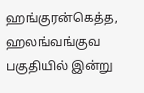ஹங்குரன்கெத்த, ஹலங்வங்குவ பகுதியில் இன்று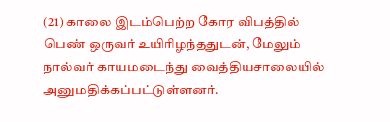(21) காலை இடம்பெற்ற கோர விபத்தில் பெண் ஒருவர் உயிரிழந்ததுடன், மேலும் நால்வர் காயமடைந்து வைத்தியசாலையில் அனுமதிக்கப்பட்டுள்ளனர்.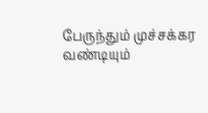பேருந்தும் முச்சக்கர வண்டியும்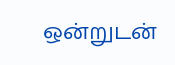ஒன்றுடன்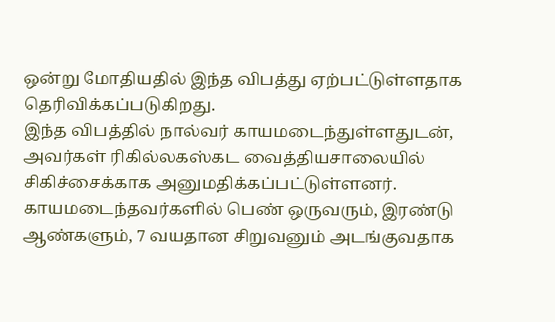ஒன்று மோதியதில் இந்த விபத்து ஏற்பட்டுள்ளதாக தெரிவிக்கப்படுகிறது.
இந்த விபத்தில் நால்வர் காயமடைந்துள்ளதுடன், அவர்கள் ரிகில்லகஸ்கட வைத்தியசாலையில் சிகிச்சைக்காக அனுமதிக்கப்பட்டுள்ளனர்.
காயமடைந்தவர்களில் பெண் ஒருவரும், இரண்டு ஆண்களும், 7 வயதான சிறுவனும் அடங்குவதாக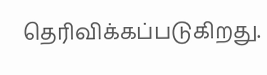தெரிவிக்கப்படுகிறது.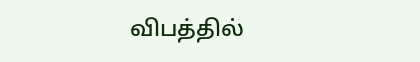விபத்தில்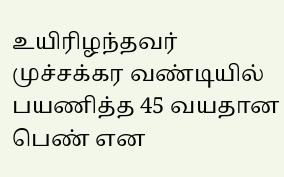உயிரிழந்தவர் முச்சக்கர வண்டியில் பயணித்த 45 வயதான பெண் என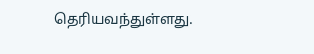தெரியவந்துள்ளது.